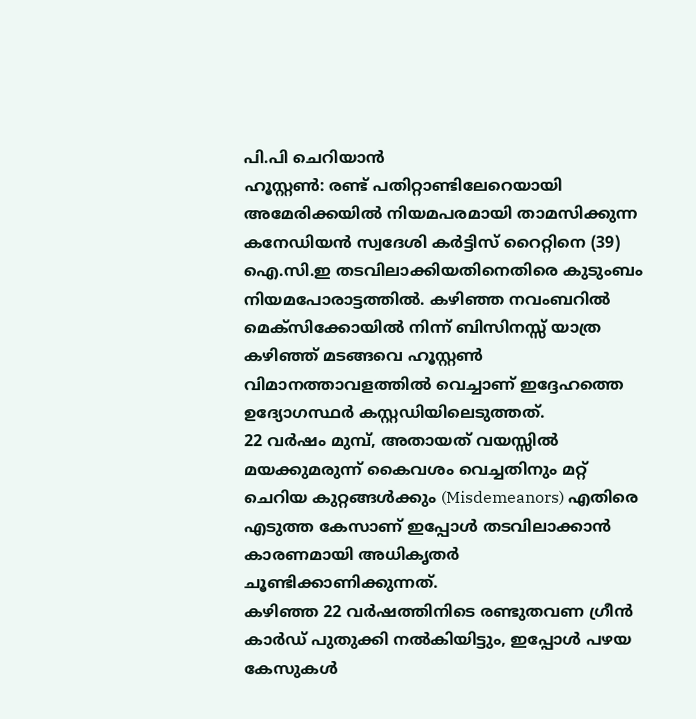പി.പി ചെറിയാൻ
ഹൂസ്റ്റൺ: രണ്ട് പതിറ്റാണ്ടിലേറെയായി അമേരിക്കയിൽ നിയമപരമായി താമസിക്കുന്ന കനേഡിയൻ സ്വദേശി കർട്ടിസ് റൈറ്റിനെ (39) ഐ.സി.ഇ തടവിലാക്കിയതിനെതിരെ കുടുംബം നിയമപോരാട്ടത്തിൽ. കഴിഞ്ഞ നവംബറിൽ മെക്സിക്കോയിൽ നിന്ന് ബിസിനസ്സ് യാത്ര കഴിഞ്ഞ് മടങ്ങവെ ഹൂസ്റ്റൺ വിമാനത്താവളത്തിൽ വെച്ചാണ് ഇദ്ദേഹത്തെ ഉദ്യോഗസ്ഥർ കസ്റ്റഡിയിലെടുത്തത്.
22 വർഷം മുമ്പ്, അതായത് വയസ്സിൽ മയക്കുമരുന്ന് കൈവശം വെച്ചതിനും മറ്റ് ചെറിയ കുറ്റങ്ങൾക്കും (Misdemeanors) എതിരെ എടുത്ത കേസാണ് ഇപ്പോൾ തടവിലാക്കാൻ കാരണമായി അധികൃതർ ചൂണ്ടിക്കാണിക്കുന്നത്.
കഴിഞ്ഞ 22 വർഷത്തിനിടെ രണ്ടുതവണ ഗ്രീൻ കാർഡ് പുതുക്കി നൽകിയിട്ടും, ഇപ്പോൾ പഴയ കേസുകൾ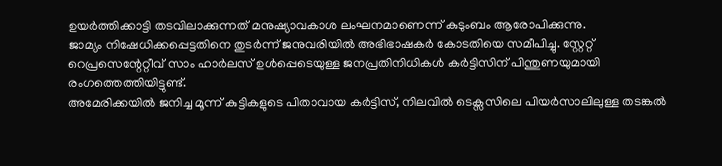ഉയർത്തിക്കാട്ടി തടവിലാക്കുന്നത് മനുഷ്യാവകാശ ലംഘനമാണെന്ന് കുടുംബം ആരോപിക്കുന്നു.
ജാമ്യം നിഷേധിക്കപ്പെട്ടതിനെ തുടർന്ന് ജനുവരിയിൽ അഭിഭാഷകർ കോടതിയെ സമീപിച്ചു. സ്റ്റേറ്റ് റെപ്രസെന്റേറ്റീവ് സാം ഹാർലസ് ഉൾപ്പെടെയുള്ള ജനപ്രതിനിധികൾ കർട്ടിസിന് പിന്തുണയുമായി രംഗത്തെത്തിയിട്ടുണ്ട്.
അമേരിക്കയിൽ ജനിച്ച മൂന്ന് കുട്ടികളുടെ പിതാവായ കർട്ടിസ്, നിലവിൽ ടെക്സസിലെ പിയർസാലിലുള്ള തടങ്കൽ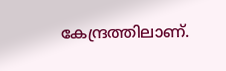കേന്ദ്രത്തിലാണ്.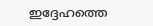ഇദ്ദേഹത്തെ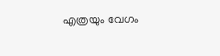എത്രയും വേഗം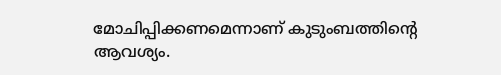മോചിപ്പിക്കണമെന്നാണ് കുടുംബത്തിന്റെ ആവശ്യം.